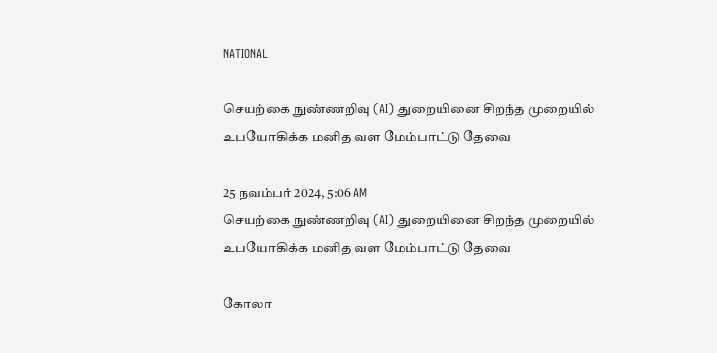NATIONAL

செயற்கை நுண்ணறிவு (AI) துறையினை சிறந்த முறையில்  உபயோகிக்க மனித வள மேம்பாட்டு தேவை

25 நவம்பர் 2024, 5:06 AM
செயற்கை நுண்ணறிவு (AI) துறையினை சிறந்த முறையில்  உபயோகிக்க மனித வள மேம்பாட்டு தேவை

கோலா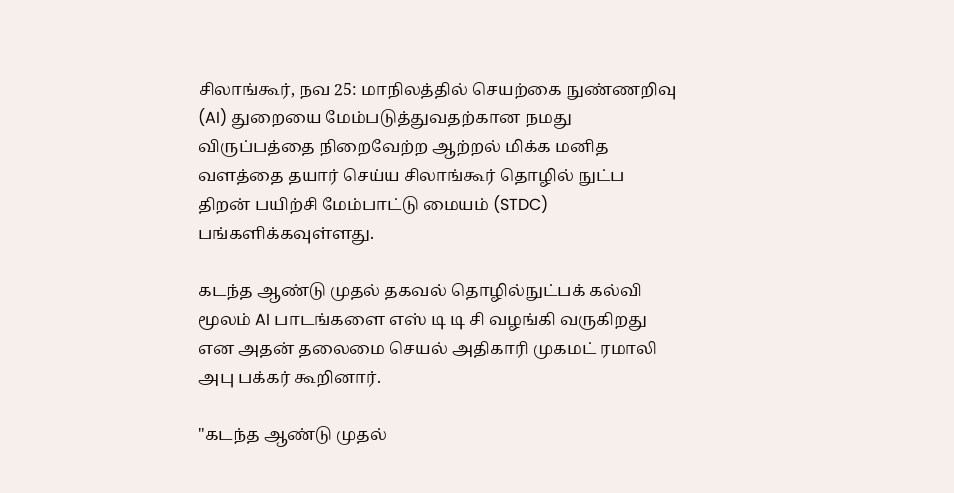சிலாங்கூர், நவ 25: மாநிலத்தில் செயற்கை நுண்ணறிவு (AI) துறையை மேம்படுத்துவதற்கான நமது விருப்பத்தை நிறைவேற்ற ஆற்றல் மிக்க மனித வளத்தை தயார் செய்ய சிலாங்கூர் தொழில் நுட்ப திறன் பயிற்சி மேம்பாட்டு மையம் (STDC) பங்களிக்கவுள்ளது.

கடந்த ஆண்டு முதல் தகவல் தொழில்நுட்பக் கல்வி மூலம் AI பாடங்களை எஸ் டி டி சி வழங்கி வருகிறது என அதன் தலைமை செயல் அதிகாரி முகமட் ரமாலி அபு பக்கர் கூறினார்.

"கடந்த ஆண்டு முதல்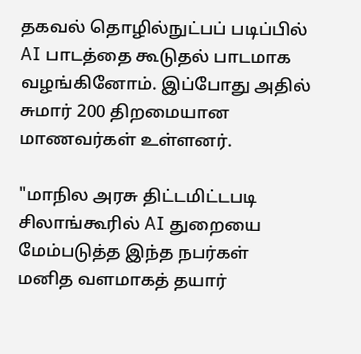தகவல் தொழில்நுட்பப் படிப்பில் AI பாடத்தை கூடுதல் பாடமாக வழங்கினோம். இப்போது அதில் சுமார் 200 திறமையான மாணவர்கள் உள்ளனர்.

"மாநில அரசு திட்டமிட்டபடி சிலாங்கூரில் AI துறையை மேம்படுத்த இந்த நபர்கள் மனித வளமாகத் தயார்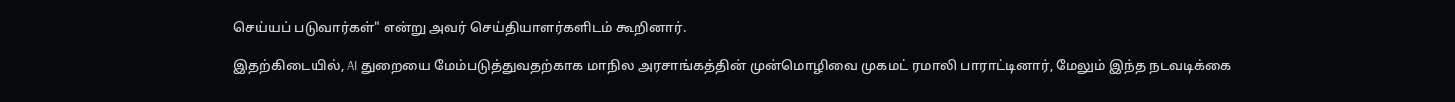செய்யப் படுவார்கள்" என்று அவர் செய்தியாளர்களிடம் கூறினார்.

இதற்கிடையில், AI துறையை மேம்படுத்துவதற்காக மாநில அரசாங்கத்தின் முன்மொழிவை முகமட் ரமாலி பாராட்டினார், மேலும் இந்த நடவடிக்கை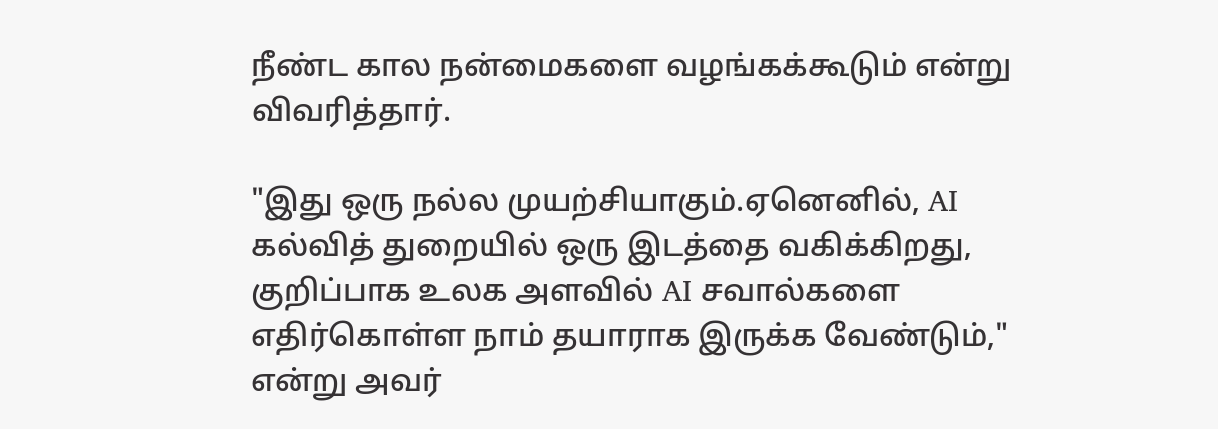நீண்ட கால நன்மைகளை வழங்கக்கூடும் என்று விவரித்தார்.

"இது ஒரு நல்ல முயற்சியாகும்.ஏனெனில், AI கல்வித் துறையில் ஒரு இடத்தை வகிக்கிறது, குறிப்பாக உலக அளவில் AI சவால்களை எதிர்கொள்ள நாம் தயாராக இருக்க வேண்டும்," என்று அவர்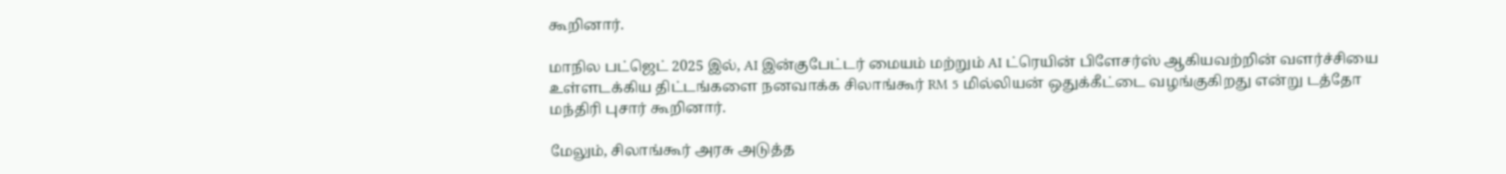கூறினார்.

மாநில பட்ஜெட் 2025 இல், AI இன்குபேட்டர் மையம் மற்றும் AI ட்ரெயின் பிளேசர்ஸ் ஆகியவற்றின் வளர்ச்சியை உள்ளடக்கிய திட்டங்களை நனவாக்க சிலாங்கூர் RM 5 மில்லியன் ஒதுக்கீட்டை வழங்குகிறது என்று டத்தோ மந்திரி புசார் கூறினார்.

மேலும், சிலாங்கூர் அரசு அடுத்த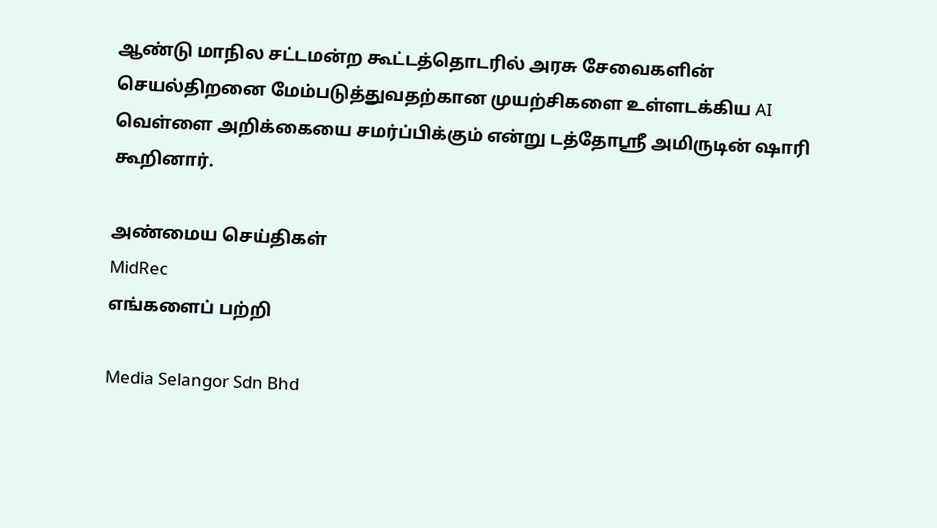ஆண்டு மாநில சட்டமன்ற கூட்டத்தொடரில் அரசு சேவைகளின் செயல்திறனை மேம்படுத்துவதற்கான முயற்சிகளை உள்ளடக்கிய AI வெள்ளை அறிக்கையை சமர்ப்பிக்கும் என்று டத்தோஸ்ரீ அமிருடின் ஷாரி கூறினார்.

அண்மைய செய்திகள்
MidRec
எங்களைப் பற்றி

Media Selangor Sdn Bhd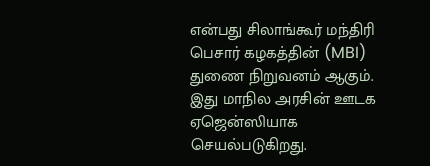என்பது சிலாங்கூர் மந்திரி பெசார் கழகத்தின் (MBI) துணை நிறுவனம் ஆகும். இது மாநில அரசின் ஊடக ஏஜென்ஸியாக செயல்படுகிறது.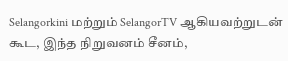Selangorkini மற்றும் SelangorTV ஆகியவற்றுடன் கூட, இந்த நிறுவனம் சீனம்,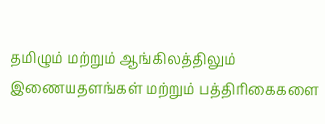தமிழும் மற்றும் ஆங்கிலத்திலும் இணையதளங்கள் மற்றும் பத்திரிகைகளை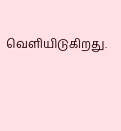வெளியிடுகிறது.